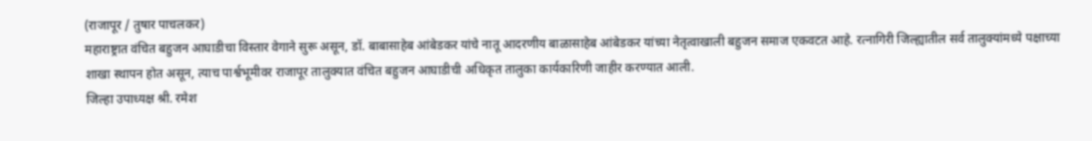(राजापूर / तुषार पाचलकर)
महाराष्ट्रात वंचित बहुजन आघाडीचा विस्तार वेगाने सुरू असून, डॉ. बाबासाहेब आंबेडकर यांचे नातू आदरणीय बाळासाहेब आंबेडकर यांच्या नेतृत्वाखाली बहुजन समाज एकवटत आहे. रत्नागिरी जिल्ह्यातील सर्व तालुक्यांमध्ये पक्षाच्या शाखा स्थापन होत असून, त्याच पार्श्वभूमीवर राजापूर तालुक्यात वंचित बहुजन आघाडीची अधिकृत तालुका कार्यकारिणी जाहीर करण्यात आली.
जिल्हा उपाध्यक्ष श्री. रमेश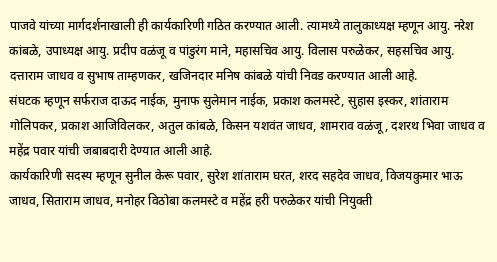पाजवे यांच्या मार्गदर्शनाखाली ही कार्यकारिणी गठित करण्यात आली. त्यामध्ये तालुकाध्यक्ष म्हणून आयु. नरेश कांबळे, उपाध्यक्ष आयु. प्रदीप वळंजू व पांडुरंग माने, महासचिव आयु. विलास परुळेकर, सहसचिव आयु. दत्ताराम जाधव व सुभाष ताम्हणकर, खजिनदार मनिष कांबळे यांची निवड करण्यात आली आहे.
संघटक म्हणून सर्फराज दाऊद नाईक, मुनाफ सुलेमान नाईक, प्रकाश कलमस्टे, सुहास इस्कर, शांताराम गोलिपकर, प्रकाश आजिविलकर, अतुल कांबळे, किसन यशवंत जाधव, शामराव वळंजू, दशरथ भिवा जाधव व महेंद्र पवार यांची जबाबदारी देण्यात आली आहे.
कार्यकारिणी सदस्य म्हणून सुनील केरू पवार, सुरेश शांताराम घरत, शरद सहदेव जाधव, विजयकुमार भाऊ जाधव, सिताराम जाधव, मनोहर विठोबा कलमस्टे व महेंद्र हरी परुळेकर यांची नियुक्ती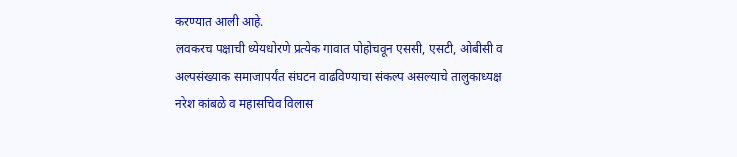करण्यात आली आहे.
लवकरच पक्षाची ध्येयधोरणे प्रत्येक गावात पोहोचवून एससी, एसटी, ओबीसी व अल्पसंख्याक समाजापर्यंत संघटन वाढविण्याचा संकल्प असल्याचे तालुकाध्यक्ष नरेश कांबळे व महासचिव विलास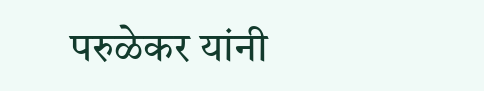परुळेकर यांनी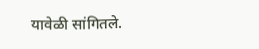यावेळी सांगितले.